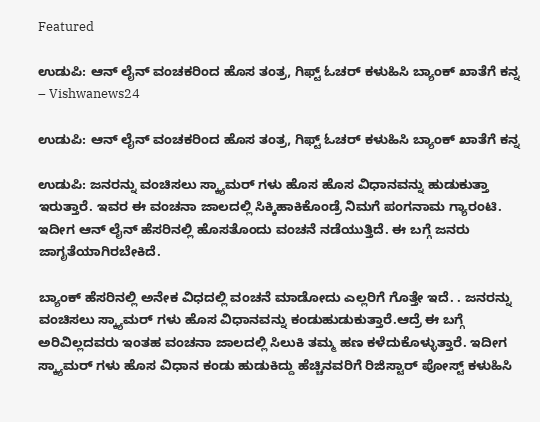Featured

ಉಡುಪಿ: ಆನ್ ಲೈನ್ ವಂಚಕರಿಂದ ಹೊಸ ತಂತ್ರ, ಗಿಫ್ಟ್ ಓಚರ್ ಕಳುಹಿಸಿ ಬ್ಯಾಂಕ್ ಖಾತೆಗೆ ಕನ್ನ – Vishwanews24

ಉಡುಪಿ: ಆನ್ ಲೈನ್ ವಂಚಕರಿಂದ ಹೊಸ ತಂತ್ರ, ಗಿಫ್ಟ್ ಓಚರ್ ಕಳುಹಿಸಿ ಬ್ಯಾಂಕ್ ಖಾತೆಗೆ ಕನ್ನ

ಉಡುಪಿ: ಜನರನ್ನು ವಂಚಿಸಲು ಸ್ಕ್ಯಾಮರ್ ಗಳು ಹೊಸ ಹೊಸ ವಿಧಾನವನ್ನು ಹುಡುಕುತ್ತಾ ಇರುತ್ತಾರೆ. ಇವರ ಈ ವಂಚನಾ ಜಾಲದಲ್ಲಿ ಸಿಕ್ಕಿಹಾಕಿಕೊಂಡ್ರೆ ನಿಮಗೆ ಪಂಗನಾಮ ಗ್ಯಾರಂಟಿ. ಇದೀಗ ಆನ್ ಲೈನ್ ಹೆಸರಿನಲ್ಲಿ ಹೊಸತೊಂದು ವಂಚನೆ ನಡೆಯುತ್ತಿದೆ. ಈ ಬಗ್ಗೆ ಜನರು ಜಾಗೃತೆಯಾಗಿರಬೇಕಿದೆ.

ಬ್ಯಾಂಕ್ ಹೆಸರಿನಲ್ಲಿ ಅನೇಕ ವಿಧದಲ್ಲಿ ವಂಚನೆ ಮಾಡೋದು ಎಲ್ಲರಿಗೆ ಗೊತ್ತೇ ಇದೆ. . ಜನರನ್ನು ವಂಚಿಸಲು ಸ್ಕ್ಯಾಮರ್ ಗಳು ಹೊಸ ವಿಧಾನವನ್ನು ಕಂಡುಹುಡುಕುತ್ತಾರೆ.ಆದ್ರೆ ಈ ಬಗ್ಗೆ ಅರಿವಿಲ್ಲದವರು ಇಂತಹ ವಂಚನಾ ಜಾಲದಲ್ಲಿ ಸಿಲುಕಿ ತಮ್ಮ ಹಣ ಕಳೆದುಕೊಳ್ಳುತ್ತಾರೆ. ಇದೀಗ ಸ್ಕ್ಯಾಮರ್ ಗಳು ಹೊಸ ವಿಧಾನ ಕಂಡು ಹುಡುಕಿದ್ದು ಹೆಚ್ಚಿನವರಿಗೆ ರಿಜಿಸ್ಟಾರ್ ಪೋಸ್ಟ್ ಕಳುಹಿಸಿ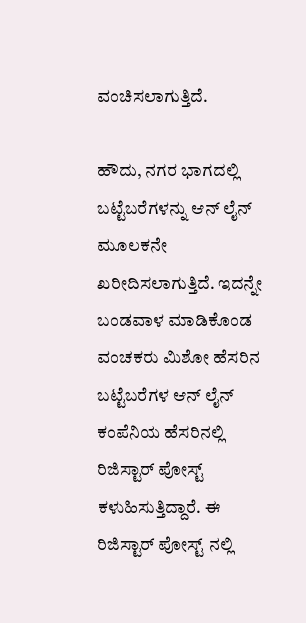ವಂಚಿಸಲಾಗುತ್ತಿದೆ.

ಹೌದು, ನಗರ ಭಾಗದಲ್ಲಿ ಬಟ್ಟೆಬರೆಗಳನ್ನು ಆನ್ ಲೈನ್ ಮೂಲಕನೇ ಖರೀದಿಸಲಾಗುತ್ತಿದೆ. ಇದನ್ನೇ ಬಂಡವಾಳ ಮಾಡಿಕೊಂಡ ವಂಚಕರು ಮಿಶೋ ಹೆಸರಿನ ಬಟ್ಟೆಬರೆಗಳ ಆನ್ ಲೈನ್ ಕಂಪೆನಿಯ ಹೆಸರಿನಲ್ಲಿ ರಿಜಿಸ್ಟಾರ್ ಪೋಸ್ಟ್ ಕಳುಹಿಸುತ್ತಿದ್ದಾರೆ. ಈ ರಿಜಿಸ್ಟಾರ್ ಪೋಸ್ಟ್ ನಲ್ಲಿ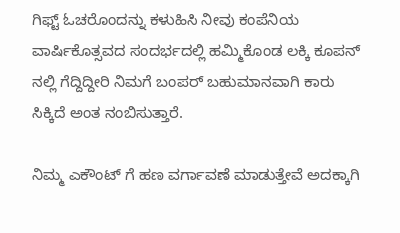ಗಿಫ್ಟ್ ಓಚರೊಂದನ್ನು ಕಳುಹಿಸಿ ನೀವು ಕಂಪೆನಿಯ ವಾರ್ಷಿಕೊತ್ಸವದ ಸಂದರ್ಭದಲ್ಲಿ ಹಮ್ಮಿಕೊಂಡ ಲಕ್ಕಿ ಕೂಪನ್ ನಲ್ಲಿ ಗೆದ್ದಿದ್ದೀರಿ ನಿಮಗೆ ಬಂಪರ್ ಬಹುಮಾನವಾಗಿ ಕಾರು ಸಿಕ್ಕಿದೆ ಅಂತ ನಂಬಿಸುತ್ತಾರೆ.

ನಿಮ್ಮ ಎಕೌಂಟ್ ಗೆ ಹಣ ವರ್ಗಾವಣೆ ಮಾಡುತ್ತೇವೆ ಅದಕ್ಕಾಗಿ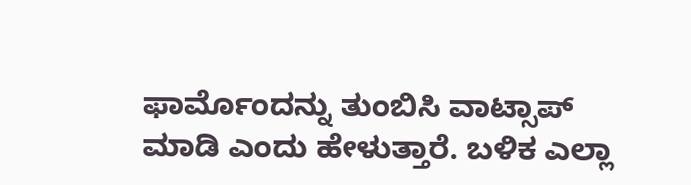ಫಾರ್ಮೊಂದನ್ನು ತುಂಬಿಸಿ ವಾಟ್ಸಾಪ್ ಮಾಡಿ ಎಂದು ಹೇಳುತ್ತಾರೆ. ಬಳಿಕ ಎಲ್ಲಾ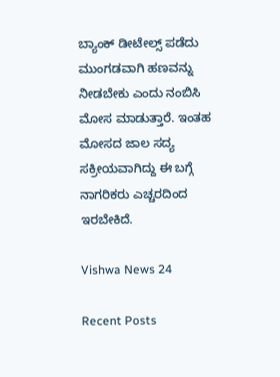ಬ್ಯಾಂಕ್ ಡೀಟೇಲ್ಸ್ ಪಡೆದು ಮುಂಗಡವಾಗಿ ಹಣವನ್ನು ನೀಡಬೇಕು ಎಂದು ನಂಬಿಸಿ ಮೋಸ ಮಾಡುತ್ತಾರೆ. ಇಂತಹ ಮೋಸದ ಜಾಲ ಸದ್ಯ ಸಕ್ರೀಯವಾಗಿದ್ದು ಈ ಬಗ್ಗೆ ನಾಗರಿಕರು ಎಚ್ಚರದಿಂದ ಇರಬೇಕಿದೆ.

Vishwa News 24

Recent Posts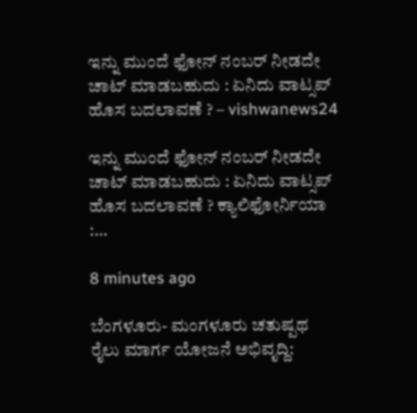ಇನ್ನು ಮುಂದೆ ಫೋನ್ ನಂಬರ್ ನೀಡದೇ ಚಾಟ್ ಮಾಡಬಹುದು : ಏನಿದು ವಾಟ್ಸಪ್‌ ಹೊಸ ಬದಲಾವಣೆ ? – vishwanews24

ಇನ್ನು ಮುಂದೆ ಫೋನ್ ನಂಬರ್ ನೀಡದೇ ಚಾಟ್ ಮಾಡಬಹುದು : ಏನಿದು ವಾಟ್ಸಪ್‌ ಹೊಸ ಬದಲಾವಣೆ ? ಕ್ಯಾಲಿಫೋರ್ನಿಯಾ :…

8 minutes ago

ಬೆಂಗಳೂರು- ಮಂಗಳೂರು ಚತುಷ್ಪಥ ರೈಲು ಮಾರ್ಗ ಯೋಜನೆ ಅಭಿವೃದ್ದಿ: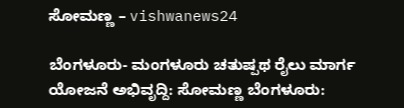ಸೋಮಣ್ಣ – vishwanews24

ಬೆಂಗಳೂರು- ಮಂಗಳೂರು ಚತುಷ್ಪಥ ರೈಲು ಮಾರ್ಗ ಯೋಜನೆ ಅಭಿವೃದ್ದಿ: ಸೋಮಣ್ಣ ಬೆಂಗಳೂರು: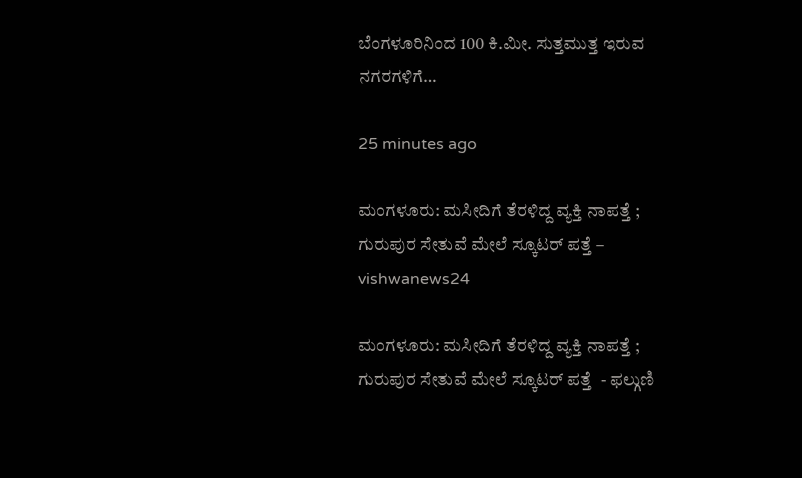ಬೆಂಗಳೂರಿನಿಂದ 100 ಕಿ.ಮೀ. ಸುತ್ತಮುತ್ತ ಇರುವ ನಗರಗಳಿಗೆ…

25 minutes ago

ಮಂಗಳೂರು: ಮಸೀದಿಗೆ ತೆರಳಿದ್ದ ವ್ಯಕ್ತಿ ನಾಪತ್ತೆ ; ಗುರುಪುರ ಸೇತುವೆ ಮೇಲೆ ಸ್ಕೂಟರ್ ಪತ್ತೆ – vishwanews24

ಮಂಗಳೂರು: ಮಸೀದಿಗೆ ತೆರಳಿದ್ದ ವ್ಯಕ್ತಿ ನಾಪತ್ತೆ ; ಗುರುಪುರ ಸೇತುವೆ ಮೇಲೆ ಸ್ಕೂಟರ್ ಪತ್ತೆ  - ಫಲ್ಗುಣಿ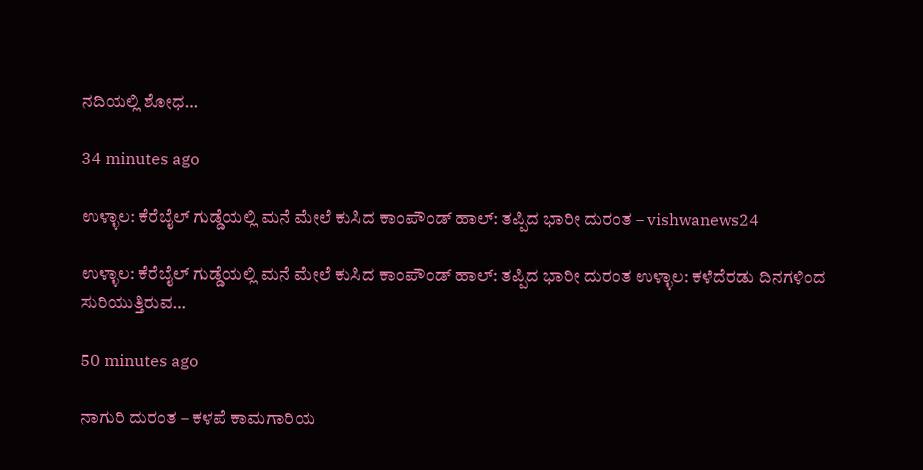ನದಿಯಲ್ಲಿ ಶೋಧ…

34 minutes ago

ಉಳ್ಳಾಲ: ಕೆರೆಬೈಲ್ ಗುಡ್ಡೆಯಲ್ಲಿ ಮನೆ ಮೇಲೆ ಕುಸಿದ ಕಾಂಪೌಂಡ್ ಹಾಲ್: ತಪ್ಪಿದ ಭಾರೀ ದುರಂತ – vishwanews24

ಉಳ್ಳಾಲ: ಕೆರೆಬೈಲ್ ಗುಡ್ಡೆಯಲ್ಲಿ ಮನೆ ಮೇಲೆ ಕುಸಿದ ಕಾಂಪೌಂಡ್ ಹಾಲ್: ತಪ್ಪಿದ ಭಾರೀ ದುರಂತ ಉಳ್ಳಾಲ: ಕಳೆದೆರಡು ದಿನಗಳಿಂದ ಸುರಿಯುತ್ತಿರುವ…

50 minutes ago

ನಾಗುರಿ ದುರಂತ – ಕಳಪೆ ಕಾಮಗಾರಿಯ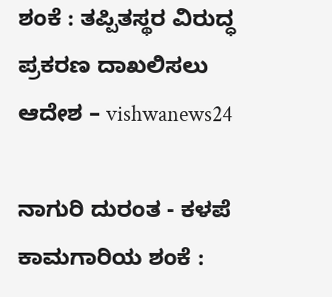ಶಂಕೆ : ತಪ್ಪಿತಸ್ಥರ ವಿರುದ್ಧ ಪ್ರಕರಣ ದಾಖಲಿಸಲು ಆದೇಶ – vishwanews24

ನಾಗುರಿ ದುರಂತ - ಕಳಪೆ ಕಾಮಗಾರಿಯ ಶಂಕೆ :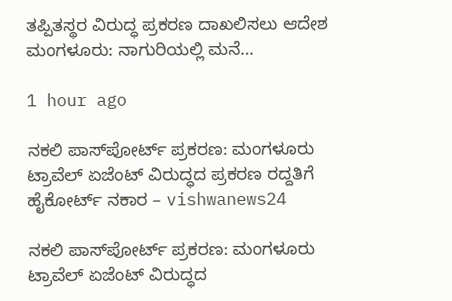ತಪ್ಪಿತಸ್ಥರ ವಿರುದ್ಧ ಪ್ರಕರಣ ದಾಖಲಿಸಲು ಆದೇಶ ಮಂಗಳೂರು: ನಾಗುರಿಯಲ್ಲಿ ಮನೆ…

1 hour ago

ನಕಲಿ ಪಾಸ್‌ಪೋರ್ಟ್‌ ಪ್ರಕರಣ: ಮಂಗಳೂರು ಟ್ರಾವೆಲ್‌ ಏಜೆಂಟ್‌ ವಿರುದ್ಧದ ಪ್ರಕರಣ ರದ್ದತಿಗೆ ಹೈಕೋರ್ಟ್ ನಕಾರ – vishwanews24

ನಕಲಿ ಪಾಸ್‌ಪೋರ್ಟ್‌ ಪ್ರಕರಣ: ಮಂಗಳೂರು ಟ್ರಾವೆಲ್‌ ಏಜೆಂಟ್‌ ವಿರುದ್ಧದ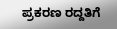ಪ್ರಕರಣ ರದ್ದತಿಗೆ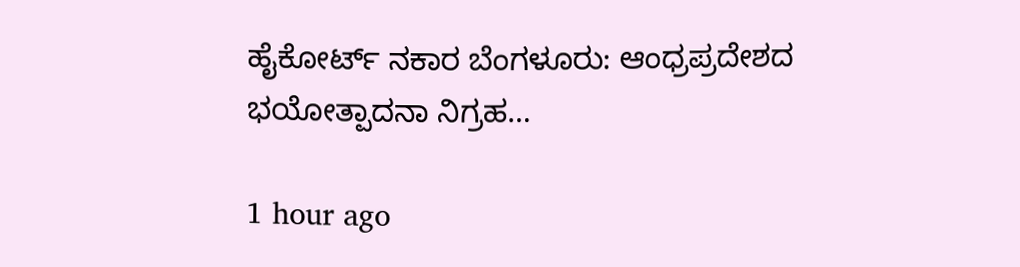ಹೈಕೋರ್ಟ್ ನಕಾರ ಬೆಂಗಳೂರು: ಆಂಧ್ರಪ್ರದೇಶದ ಭಯೋತ್ಪಾದನಾ ನಿಗ್ರಹ…

1 hour ago